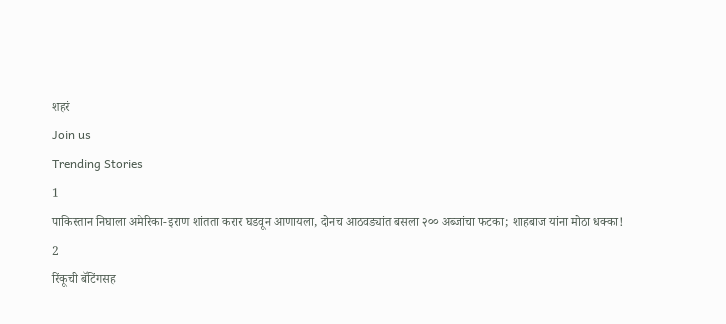शहरं
Join us
Trending Stories
1
पाकिस्तान निघाला अमेरिका-इराण शांतता करार घडवून आणायला, दोनच आठवड्यांत बसला २०० अब्जांचा फटका; शाहबाज यांना मोठा धक्का!
2
रिंकूची बॅटिंगसह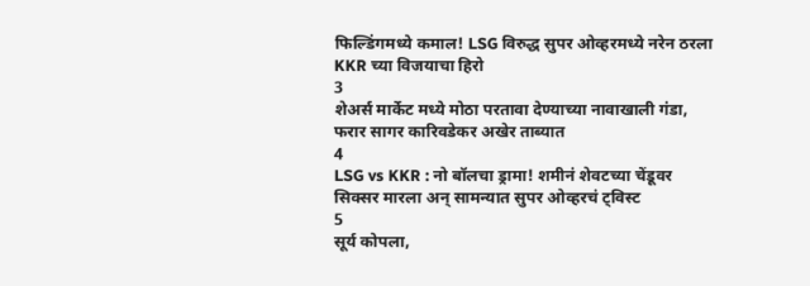फिल्डिंगमध्ये कमाल! LSG विरुद्ध सुपर ओव्हरमध्ये नरेन ठरला KKR च्या विजयाचा हिरो
3
शेअर्स मार्केट मध्ये मोठा परतावा देण्याच्या नावाखाली गंडा, फरार सागर कारिवडेकर अखेर ताब्यात
4
LSG vs KKR : नो बॉलचा ड्रामा! शमीनं शेवटच्या चेंडूवर सिक्सर मारला अन् सामन्यात सुपर ओव्हरचं ट्विस्ट
5
सूर्य कोपला,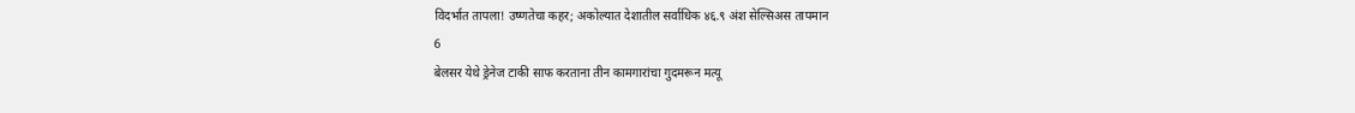विदर्भात तापला! उष्णतेचा कहर; अकोल्यात देशातील सर्वाधिक ४६.९ अंश सेल्सिअस तापमान
6
बेलसर येथे ड्रेनेज टाकी साफ करताना तीन कामगारांचा गुदमरून मत्यू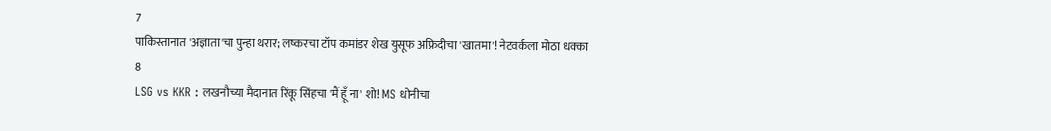7
पाकिस्तानात 'अज्ञाता'चा पुन्हा थरार; लष्करचा टॉप कमांडर शेख युसूफ अफ्रिदीचा 'खातमा'! नेटवर्कला मोठा धक्का
8
LSG vs KKR : लखनौच्या मैदानात रिंकू सिंहचा 'मैं हूँ ना' शो! MS धोनीचा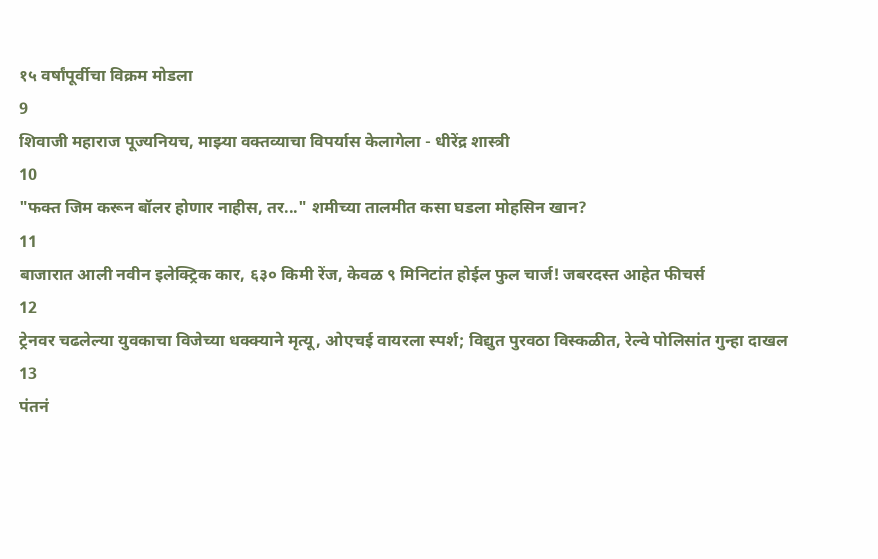१५ वर्षांपूर्वीचा विक्रम मोडला
9
शिवाजी महाराज पूज्यनियच, माझ्या वक्तव्याचा विपर्यास केलागेला - धीरेंद्र शास्त्री
10
"फक्त जिम करून बॉलर होणार नाहीस, तर..." शमीच्या तालमीत कसा घडला मोहसिन खान?
11
बाजारात आली नवीन इलेक्ट्रिक कार, ६३० किमी रेंज, केवळ ९ मिनिटांत होईल फुल चार्ज! जबरदस्त आहेत फीचर्स
12
ट्रेनवर चढलेल्या युवकाचा विजेच्या धक्क्याने मृत्यू, ओएचई वायरला स्पर्श; विद्युत पुरवठा विस्कळीत, रेल्वे पोलिसांत गुन्हा दाखल
13
पंतनं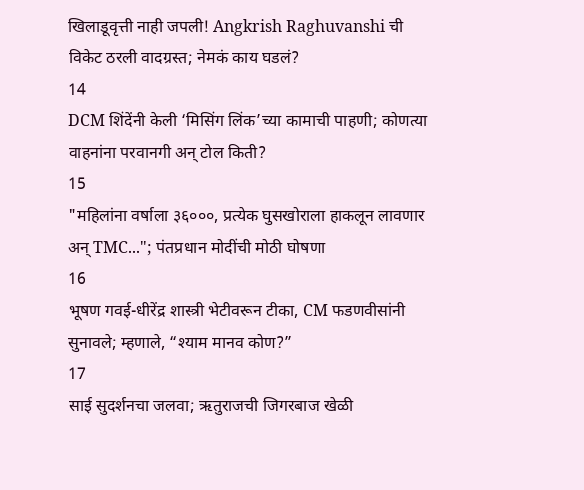खिलाडूवृत्ती नाही जपली! Angkrish Raghuvanshi ची विकेट ठरली वादग्रस्त; नेमकं काय घडलं?
14
DCM शिंदेंनी केली ‘मिसिंग लिंक’च्या कामाची पाहणी; कोणत्या वाहनांना परवानगी अन् टोल किती?
15
"महिलांना वर्षाला ३६०००, प्रत्येक घुसखोराला हाकलून लावणार अन् TMC..."; पंतप्रधान मोदींची मोठी घोषणा
16
भूषण गवई-धीरेंद्र शास्त्री भेटीवरून टीका, CM फडणवीसांनी सुनावले; म्हणाले, “श्याम मानव कोण?”
17
साई सुदर्शनचा जलवा; ऋतुराजची जिगरबाज खेळी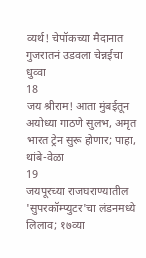व्यर्थ! चेपॉकच्या मैदानात गुजरातनं उडवला चेन्नईचा धुव्वा
18
जय श्रीराम! आता मुंबईतून अयोध्या गाठणे सुलभ, अमृत भारत ट्रेन सुरू होणार; पाहा, थांबे-वेळा
19
जयपूरच्या राजघराण्यातील 'सुपरकॉम्प्युटर'चा लंडनमध्ये लिलाव; १७व्या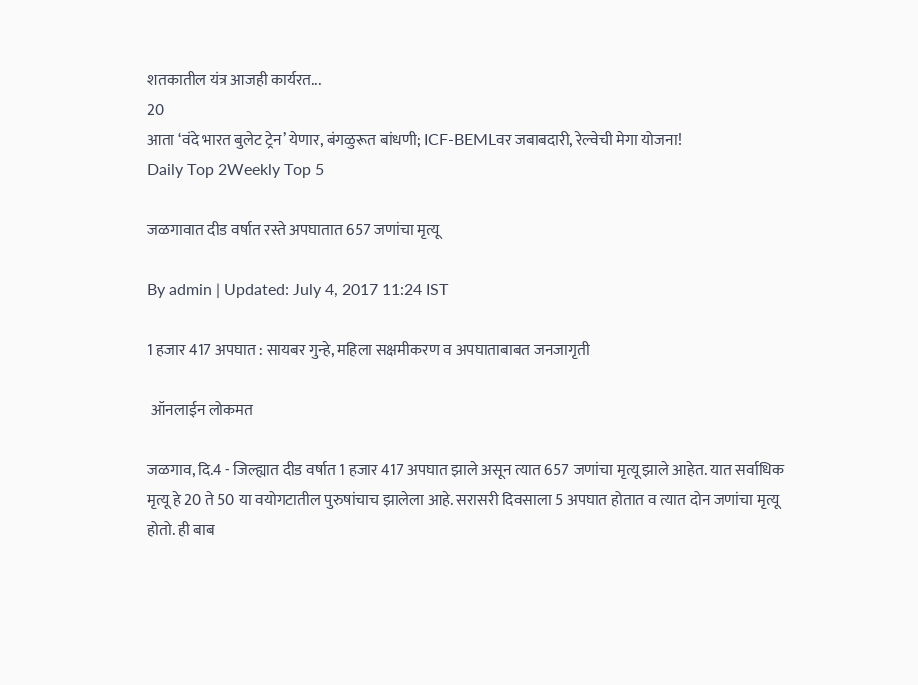शतकातील यंत्र आजही कार्यरत...
20
आता ‘वंदे भारत बुलेट ट्रेन’ येणार, बंगळुरूत बांधणी; ICF-BEMLवर जबाबदारी, रेल्वेची मेगा योजना!
Daily Top 2Weekly Top 5

जळगावात दीड वर्षात रस्ते अपघातात 657 जणांचा मृत्यू

By admin | Updated: July 4, 2017 11:24 IST

1 हजार 417 अपघात : सायबर गुन्हे, महिला सक्षमीकरण व अपघाताबाबत जनजागृती

 ऑनलाईन लोकमत

जळगाव, दि.4 - जिल्ह्यात दीड वर्षात 1 हजार 417 अपघात झाले असून त्यात 657 जणांचा मृत्यू झाले आहेत. यात सर्वाधिक मृत्यू हे 20 ते 50 या वयोगटातील पुरुषांचाच झालेला आहे. सरासरी दिवसाला 5 अपघात होतात व त्यात दोन जणांचा मृत्यू होतो. ही बाब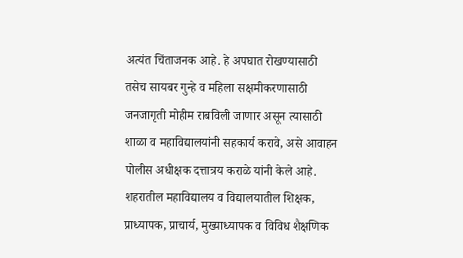अत्यंत चिंताजनक आहे. हे अपघात रोखण्यासाठी तसेच सायबर गुन्हे व महिला सक्षमीकरणासाठी जनजागृती मोहीम राबविली जाणार असून त्यासाठी शाळा व महाविद्यालयांनी सहकार्य करावे, असे आवाहन पोलीस अधीक्षक दत्तात्रय कराळे यांनी केले आहे.
शहरातील महाविद्यालय व विद्यालयातील शिक्षक, प्राध्यापक, प्राचार्य, मुख्याध्यापक व विविध शैक्षणिक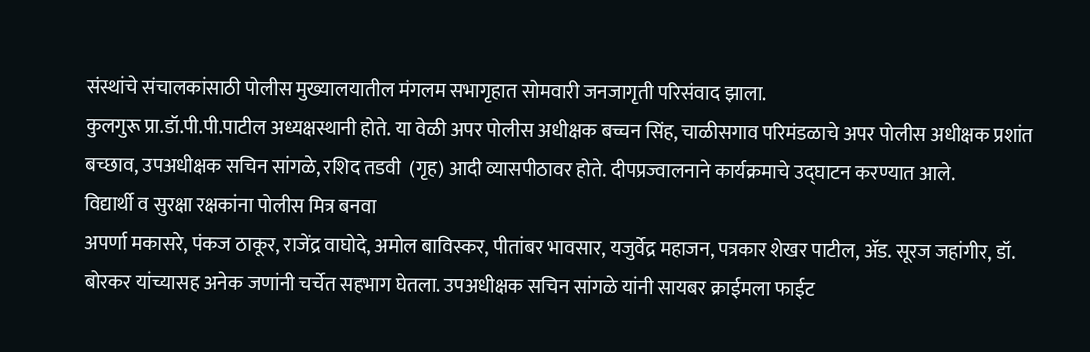संस्थांचे संचालकांसाठी पोलीस मुख्यालयातील मंगलम सभागृहात सोमवारी जनजागृती परिसंवाद झाला.
कुलगुरू प्रा.डॉ.पी.पी.पाटील अध्यक्षस्थानी होते. या वेळी अपर पोलीस अधीक्षक बच्चन सिंह, चाळीसगाव परिमंडळाचे अपर पोलीस अधीक्षक प्रशांत बच्छाव, उपअधीक्षक सचिन सांगळे, रशिद तडवी  (गृह) आदी व्यासपीठावर होते. दीपप्रज्वालनाने कार्यक्रमाचे उद्घाटन करण्यात आले.
विद्यार्थी व सुरक्षा रक्षकांना पोलीस मित्र बनवा
अपर्णा मकासरे, पंकज ठाकूर, राजेंद्र वाघोदे, अमोल बाविस्कर, पीतांबर भावसार, यजुर्वेद्र महाजन, पत्रकार शेखर पाटील, ॲड. सूरज जहांगीर, डॉ. बोरकर यांच्यासह अनेक जणांनी चर्चेत सहभाग घेतला. उपअधीक्षक सचिन सांगळे यांनी सायबर क्राईमला फाईट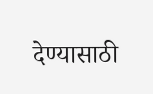देण्यासाठी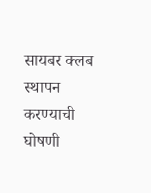सायबर क्लब स्थापन करण्याची घोषणी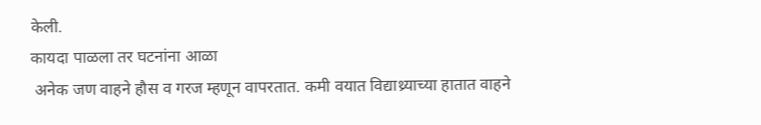केली.
कायदा पाळला तर घटनांना आळा
 अनेक जण वाहने हौस व गरज म्हणून वापरतात. कमी वयात विद्याथ्र्याच्या हातात वाहने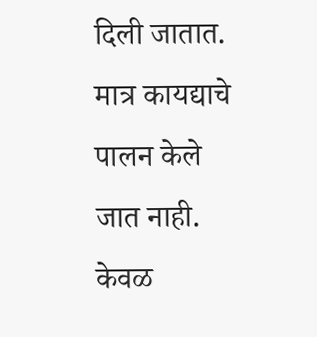दिली जातात. मात्र कायद्याचे पालन केले जात नाही.
केवळ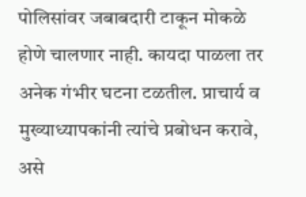पोलिसांवर जबाबदारी टाकून मोकळे होणे चालणार नाही. कायदा पाळला तर अनेक गंभीर घटना टळतील. प्राचार्य व मुख्याध्यापकांनी त्यांचे प्रबोधन करावे, असे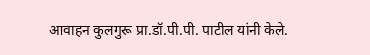आवाहन कुलगुरू प्रा.डॉ.पी.पी. पाटील यांनी केले.